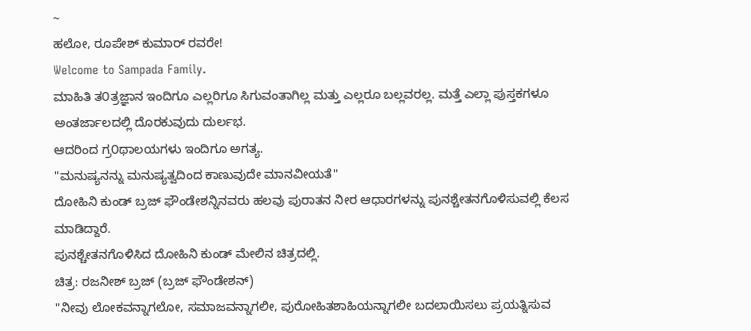~
ಹಲೋ, ರೂಪೇಶ್ ಕುಮಾರ್ ರವರೇ!
Welcome to Sampada Family.
ಮಾಹಿತಿ ತ೦ತ್ರಜ್ಞಾನ ಇಂದಿಗೂ ಎಲ್ಲರಿಗೂ ಸಿಗುವಂತಾಗಿಲ್ಲ ಮತ್ತು ಎಲ್ಲರೂ ಬಲ್ಲವರಲ್ಲ. ಮತ್ತೆ ಎಲ್ಲಾ ಪುಸ್ತಕಗಳೂ ಅಂತರ್ಜಾಲದಲ್ಲಿ ದೊರಕುವುದು ದುರ್ಲಭ.
ಆದರಿಂದ ಗ್ರ೦ಥಾಲಯಗಳು ಇಂದಿಗೂ ಅಗತ್ಯ.
"ಮನುಷ್ಯನನ್ನು ಮನುಷ್ಯತ್ವದಿಂದ ಕಾಣುವುದೇ ಮಾನವೀಯತೆ"
ದೋಹಿನಿ ಕುಂಡ್ ಬ್ರಜ್ ಫೌಂಡೇಶನ್ನಿನವರು ಹಲವು ಪುರಾತನ ನೀರ ಆಧಾರಗಳನ್ನು ಪುನಶ್ಚೇತನಗೊಳಿಸುವಲ್ಲಿ ಕೆಲಸ ಮಾಡಿದ್ದಾರೆ.
ಪುನಶ್ಚೇತನಗೊಳಿಸಿದ ದೋಹಿನಿ ಕುಂಡ್ ಮೇಲಿನ ಚಿತ್ರದಲ್ಲಿ.
ಚಿತ್ರ: ರಜನೀಶ್ ಬ್ರಜ್ (ಬ್ರಜ್ ಫೌಂಡೇಶನ್)
"ನೀವು ಲೋಕವನ್ನಾಗಲೋ, ಸಮಾಜವನ್ನಾಗಲೀ, ಪುರೋಹಿತಶಾಹಿಯನ್ನಾಗಲೀ ಬದಲಾಯಿಸಲು ಪ್ರಯತ್ನಿಸುವ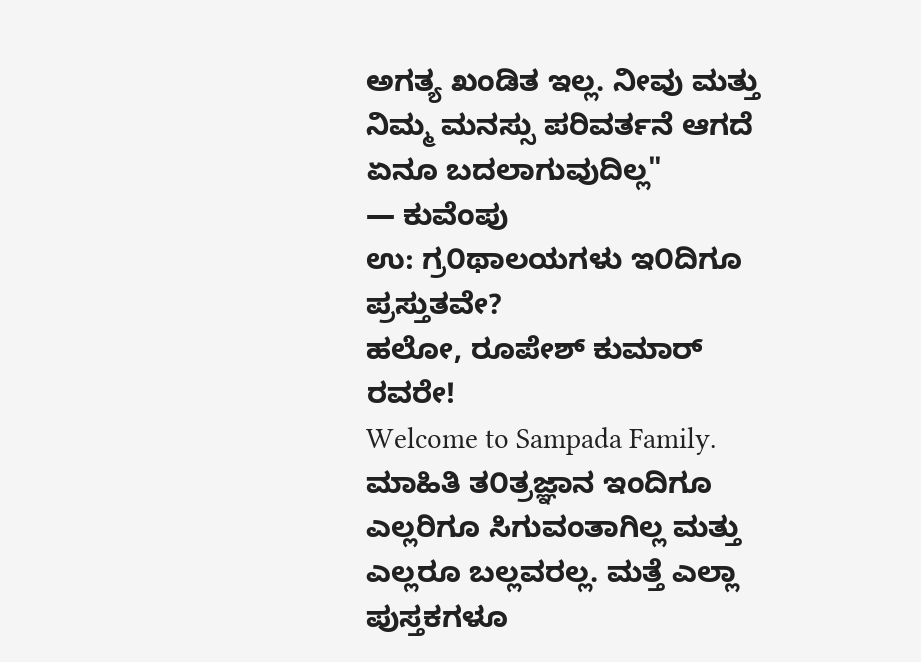ಅಗತ್ಯ ಖಂಡಿತ ಇಲ್ಲ. ನೀವು ಮತ್ತು ನಿಮ್ಮ ಮನಸ್ಸು ಪರಿವರ್ತನೆ ಆಗದೆ ಏನೂ ಬದಲಾಗುವುದಿಲ್ಲ"
— ಕುವೆಂಪು
ಉ: ಗ್ರ೦ಥಾಲಯಗಳು ಇ೦ದಿಗೂ ಪ್ರಸ್ತುತವೇ?
ಹಲೋ, ರೂಪೇಶ್ ಕುಮಾರ್ ರವರೇ!
Welcome to Sampada Family.
ಮಾಹಿತಿ ತ೦ತ್ರಜ್ಞಾನ ಇಂದಿಗೂ ಎಲ್ಲರಿಗೂ ಸಿಗುವಂತಾಗಿಲ್ಲ ಮತ್ತು ಎಲ್ಲರೂ ಬಲ್ಲವರಲ್ಲ. ಮತ್ತೆ ಎಲ್ಲಾ ಪುಸ್ತಕಗಳೂ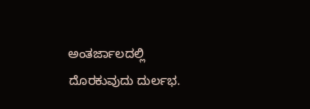ಅಂತರ್ಜಾಲದಲ್ಲಿ ದೊರಕುವುದು ದುರ್ಲಭ.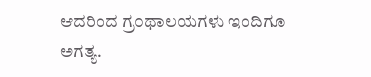ಆದರಿಂದ ಗ್ರ೦ಥಾಲಯಗಳು ಇಂದಿಗೂ ಅಗತ್ಯ.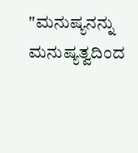"ಮನುಷ್ಯನನ್ನು ಮನುಷ್ಯತ್ವದಿಂದ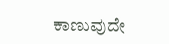ಕಾಣುವುದೇ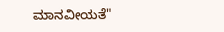ಮಾನವೀಯತೆ"